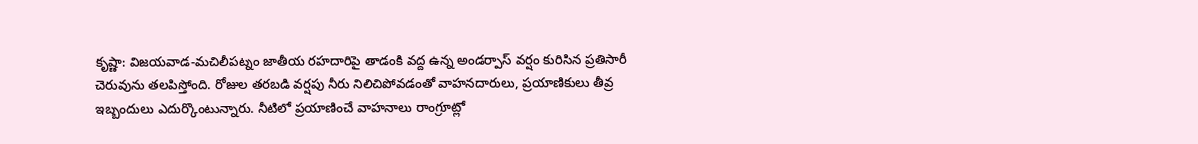కృష్ణా: విజయవాడ-మచిలీపట్నం జాతీయ రహదారిపై తాడంకి వద్ద ఉన్న అండర్పాస్ వర్షం కురిసిన ప్రతిసారీ చెరువును తలపిస్తోంది. రోజుల తరబడి వర్షపు నీరు నిలిచిపోవడంతో వాహనదారులు, ప్రయాణికులు తీవ్ర ఇబ్బందులు ఎదుర్కొంటున్నారు. నీటిలో ప్రయాణించే వాహనాలు రాంగ్రూట్లో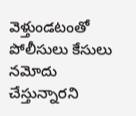వెళ్తుండటంతో పోలీసులు కేసులు నమోదు చేస్తున్నారని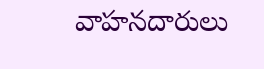వాహనదారులు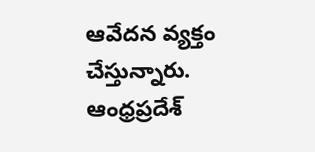ఆవేదన వ్యక్తం చేస్తున్నారు.
ఆంధ్రప్రదేశ్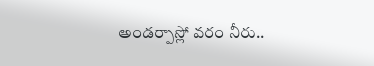అండర్పాస్లో వరం నీరు..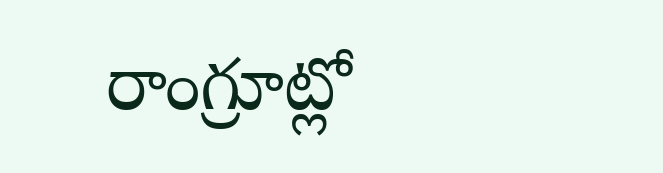రాంగ్రూట్లో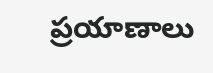ప్రయాణాలు